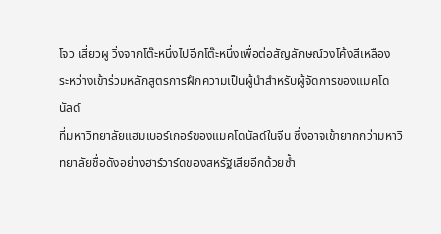โจว เสี่ยวผู วิ่งจากโต๊ะหนึ่งไปอีกโต๊ะหนึ่งเพื่อต่อสัญลักษณ์วงโค้งสีเหลือง ระหว่างเข้าร่วมหลักสูตรการฝึกความเป็นผู้นำสำหรับผู้จัดการของแมคโดนัลด์
ที่มหาวิทยาลัยแฮมเบอร์เกอร์ของแมคโดนัลด์ในจีน ซึ่งอาจเข้ายากกว่ามหาวิทยาลัยชื่อดังอย่างฮาร์วาร์ดของสหรัฐเสียอีกด้วยซ้ำ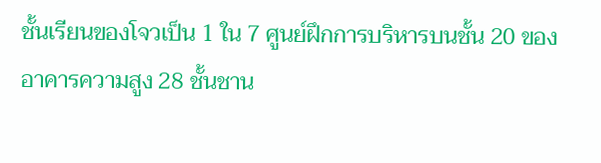ชั้นเรียนของโจวเป็น 1 ใน 7 ศูนย์ฝึกการบริหารบนชั้น 20 ของอาคารความสูง 28 ชั้นชาน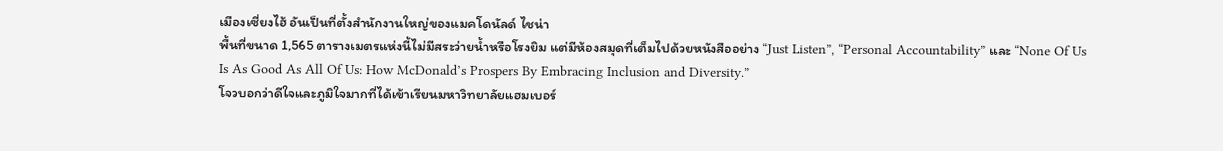เมืองเซี่ยงไฮ้ อันเป็นที่ตั้งสำนักงานใหญ่ของแมคโดนัลด์ ไชน่า
พื้นที่ขนาด 1,565 ตารางเมตรแห่งนี้ไม่มีสระว่ายน้ำหรือโรงยิม แต่มีห้องสมุดที่เต็มไปด้วยหนังสืออย่าง “Just Listen”, “Personal Accountability” และ “None Of Us Is As Good As All Of Us: How McDonald’s Prospers By Embracing Inclusion and Diversity.”
โจวบอกว่าดีใจและภูมิใจมากที่ได้เข้าเรียนมหาวิทยาลัยแฮมเบอร์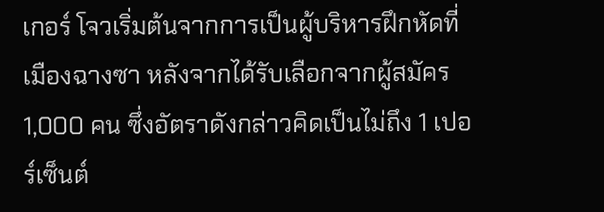เกอร์ โจวเริ่มต้นจากการเป็นผู้บริหารฝึกหัดที่เมืองฉางซา หลังจากได้รับเลือกจากผู้สมัคร 1,000 คน ซึ่งอัตราดังกล่าวคิดเป็นไม่ถึง 1 เปอร์เซ็นต์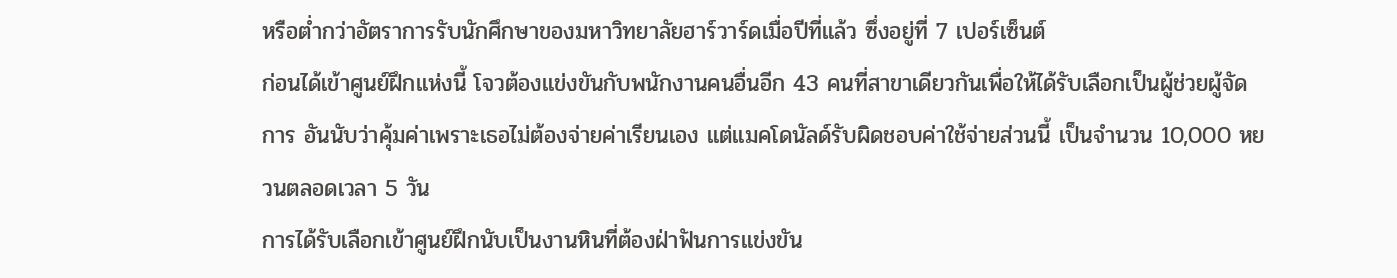หรือต่ำกว่าอัตราการรับนักศึกษาของมหาวิทยาลัยฮาร์วาร์ดเมื่อปีที่แล้ว ซึ่งอยู่ที่ 7 เปอร์เซ็นต์
ก่อนได้เข้าศูนย์ฝึกแห่งนี้ โจวต้องแข่งขันกับพนักงานคนอื่นอีก 43 คนที่สาขาเดียวกันเพื่อให้ได้รับเลือกเป็นผู้ช่วยผู้จัดการ อันนับว่าคุ้มค่าเพราะเธอไม่ต้องจ่ายค่าเรียนเอง แต่แมคโดนัลด์รับผิดชอบค่าใช้จ่ายส่วนนี้ เป็นจำนวน 10,000 หยวนตลอดเวลา 5 วัน
การได้รับเลือกเข้าศูนย์ฝึกนับเป็นงานหินที่ต้องฝ่าฟันการแข่งขัน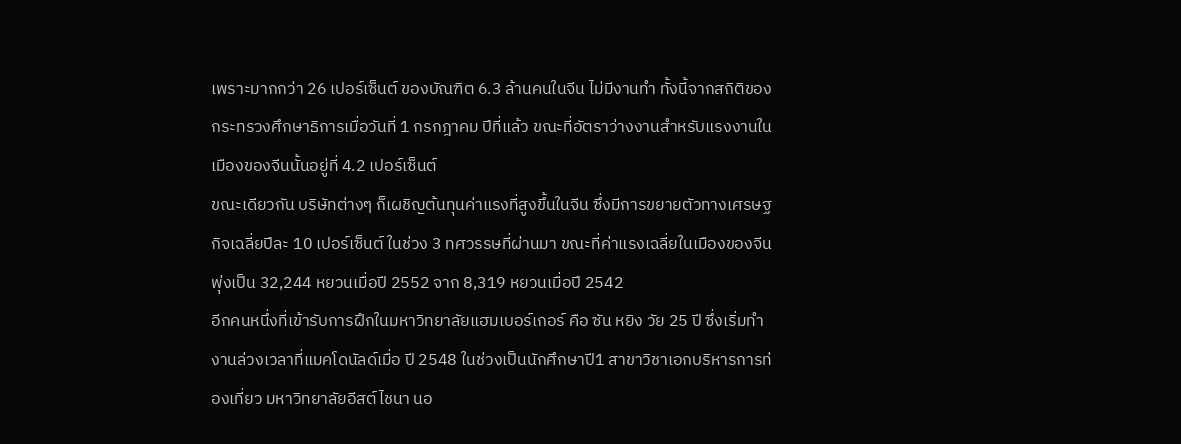เพราะมากกว่า 26 เปอร์เซ็นต์ ของบัณฑิต 6.3 ล้านคนในจีน ไม่มีงานทำ ทั้งนี้จากสถิติของกระทรวงศึกษาธิการเมื่อวันที่ 1 กรกฎาคม ปีที่แล้ว ขณะที่อัตราว่างงานสำหรับแรงงานในเมืองของจีนนั้นอยู่ที่ 4.2 เปอร์เซ็นต์
ขณะเดียวกัน บริษัทต่างๆ ก็เผชิญต้นทุนค่าแรงที่สูงขึ้นในจีน ซึ่งมีการขยายตัวทางเศรษฐกิจเฉลี่ยปีละ 10 เปอร์เซ็นต์ ในช่วง 3 ทศวรรษที่ผ่านมา ขณะที่ค่าแรงเฉลี่ยในเมืองของจีนพุ่งเป็น 32,244 หยวนเมื่อปี 2552 จาก 8,319 หยวนเมื่อปี 2542
อีกคนหนึ่งที่เข้ารับการฝึกในมหาวิทยาลัยแฮมเบอร์เกอร์ คือ ซัน หยิง วัย 25 ปี ซึ่งเริ่มทำงานล่วงเวลาที่แมคโดนัลด์เมื่อ ปี 2548 ในช่วงเป็นนักศึกษาปี1 สาขาวิชาเอกบริหารการท่องเที่ยว มหาวิทยาลัยอีสต์ไชนา นอ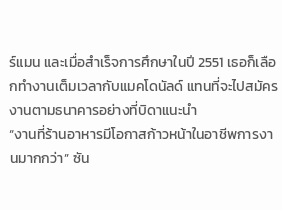ร์แมน และเมื่อสำเร็จการศึกษาในปี 2551 เธอก็เลือกทำงานเต็มเวลากับแมคโดนัลด์ แทนที่จะไปสมัครงานตามธนาคารอย่างที่บิดาแนะนำ
“งานที่ร้านอาหารมีโอกาสก้าวหน้าในอาชีพการงานมากกว่า” ซัน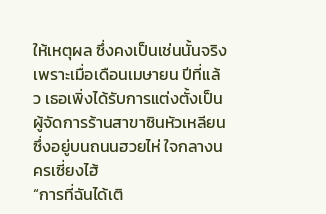ให้เหตุผล ซึ่งคงเป็นเช่นนั้นจริง เพราะเมื่อเดือนเมษายน ปีที่แล้ว เธอเพิ่งได้รับการแต่งตั้งเป็นผู้จัดการร้านสาขาซินหัวเหลียน ซึ่งอยู่บนถนนฮวยไห่ ใจกลางนครเซี่ยงไฮ้
“การที่ฉันได้เติ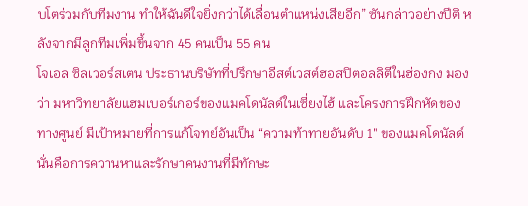บโตร่วมกับทีมงาน ทำให้ฉันดีใจยิ่งกว่าได้เลื่อนตำแหน่งเสียอีก” ซันกล่าวอย่างปีติ หลังจากมีลูกทีมเพิ่มขึ้นจาก 45 คนเป็น 55 คน
โจเอล ซิลเวอร์สเตน ประธานบริษัทที่ปรึกษาอีสต์เวสต์ฮอสปิตอลลิตีในฮ่องกง มองว่า มหาวิทยาลัยแฮมเบอร์เกอร์ของแมคโดนัลด์ในเซี่ยงไฮ้ และโครงการฝึกหัดของทางศูนย์ มีเป้าหมายที่การแก้โจทย์อันเป็น “ความท้าทายอันดับ 1″ ของแมคโดนัลด์ นั่นคือการควานหาและรักษาคนงานที่มีทักษะ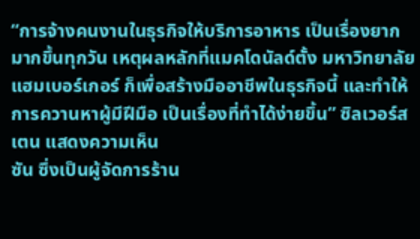“การจ้างคนงานในธุรกิจให้บริการอาหาร เป็นเรื่องยากมากขึ้นทุกวัน เหตุผลหลักที่แมคโดนัลด์ตั้ง มหาวิทยาลัยแฮมเบอร์เกอร์ ก็เพื่อสร้างมืออาชีพในธุรกิจนี้ และทำให้การควานหาผู้มีฝีมือ เป็นเรื่องที่ทำได้ง่ายขึ้น” ซิลเวอร์สเตน แสดงความเห็น
ซัน ซึ่งเป็นผู้จัดการร้าน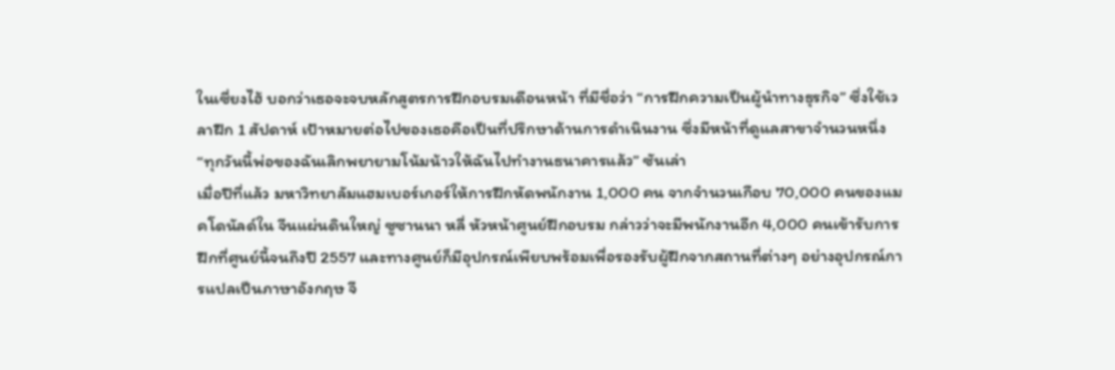ในเซี่ยงไฮ้ บอกว่าเธอจะจบหลักสูตรการฝึกอบรมเดือนหน้า ที่มีชื่อว่า “การฝึกความเป็นผู้นำทางธุรกิจ” ซึ่งใช้เวลาฝึก 1 สัปดาห์ เป้าหมายต่อไปของเธอคือเป็นที่ปรึกษาด้านการดำเนินงาน ซึ่งมีหน้าที่ดูแลสาขาจำนวนหนึ่ง
“ทุกวันนี้พ่อของฉันเลิกพยายามโน้มน้าวให้ฉันไปทำงานธนาคารแล้ว” ซันเล่า
เมื่อปีที่แล้ว มหาวิทยาลัมแฮมเบอร์เกอร์ให้การฝึกหัดพนักงาน 1,000 คน จากจำนวนเกือบ 70,000 คนของแมคโดนัลด์ใน จีนแผ่นดินใหญ่ ซูซานนา หลี่ หัวหน้าศูนย์ฝึกอบรม กล่าวว่าจะมีพนักงานอีก 4,000 คนเข้ารับการฝึกที่ศูนย์นี้จนถึงปี 2557 และทางศูนย์ก็มีอุปกรณ์เพียบพร้อมเพื่อรองรับผู้ฝึกจากสถานที่ต่างๆ อย่างอุปกรณ์การแปลเป็นภาษาอังกฤษ จี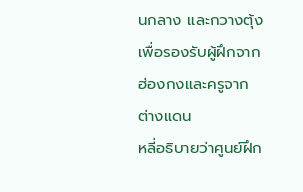นกลาง และกวางตุ้ง เพื่อรองรับผู้ฝึกจากฮ่องกงและครูจากต่างแดน
หลี่อธิบายว่าศูนย์ฝึก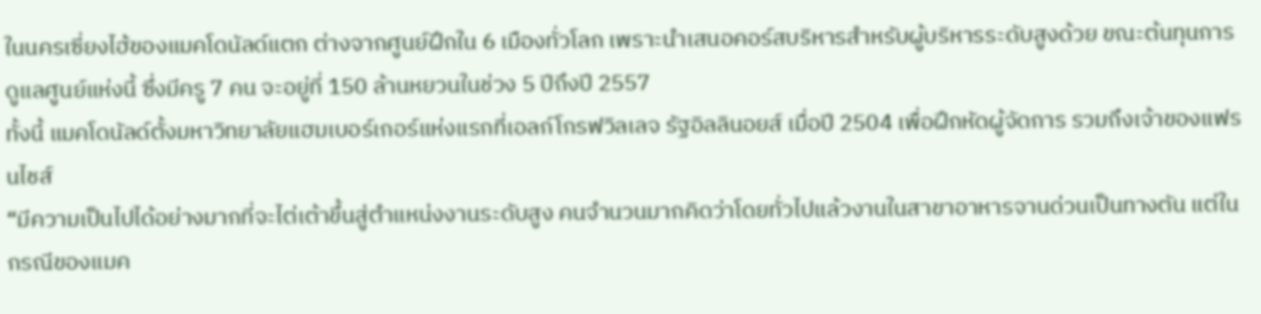ในนครเซี่ยงไฮ้ของแมคโดนัลด์แตก ต่างจากศูนย์ฝึกใน 6 เมืองทั่วโลก เพราะนำเสนอคอร์สบริหารสำหรับผู้บริหารระดับสูงด้วย ขณะต้นทุนการดูแลศูนย์แห่งนี้ ซึ่งมีครู 7 คน จะอยู่ที่ 150 ล้านหยวนในช่วง 5 ปีถึงปี 2557
ทั้งนี้ แมคโดนัลด์ตั้งมหาวิทยาลัยแฮมเบอร์เกอร์แห่งแรกที่เอลก์โกรฟวิลเลจ รัฐอิลลินอยส์ เมื่อปี 2504 เพื่อฝึกหัดผู้จัดการ รวมถึงเจ้าของแฟรนไชส์
“มีความเป็นไปได้อย่างมากที่จะไต่เต้าขึ้นสู่ตำแหน่งงานระดับสูง คนจำนวนมากคิดว่าโดยทั่วไปแล้วงานในสาขาอาหารจานด่วนเป็นทางตัน แต่ในกรณีของแมค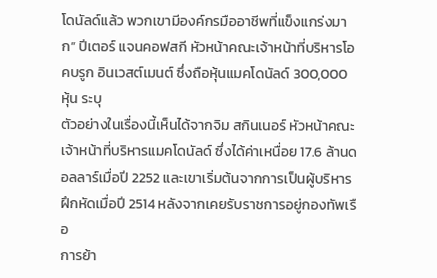โดนัลด์แล้ว พวกเขามีองค์กรมืออาชีพที่แข็งแกร่งมาก” ปีเตอร์ แจนคอฟสกี หัวหน้าคณะเจ้าหน้าที่บริหารโอคบรูก อินเวสต์เมนต์ ซึ่งถือหุ้นแมคโดนัลด์ 300,000 หุ้น ระบุ
ตัวอย่างในเรื่องนี้เห็นได้จากจิม สกินเนอร์ หัวหน้าคณะเจ้าหน้าที่บริหารแมคโดนัลด์ ซึ่งได้ค่าเหนื่อย 17.6 ล้านดอลลาร์เมื่อปี 2252 และเขาเริ่มต้นจากการเป็นผู้บริหารฝึกหัดเมื่อปี 2514 หลังจากเคยรับราชการอยู่กองทัพเรือ
การย้า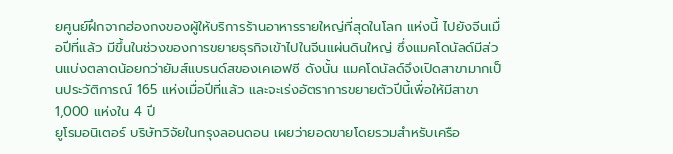ยศูนย์ฝึกจากฮ่องกงของผู้ให้บริการร้านอาหารรายใหญ่ที่สุดในโลก แห่งนี้ ไปยังจีนเมื่อปีที่แล้ว มีขึ้นในช่วงของการขยายธุรกิจเข้าไปในจีนแผ่นดินใหญ่ ซึ่งแมคโดนัลด์มีส่วนแบ่งตลาดน้อยกว่ายัมส์แบรนด์สของเคเอฟซี ดังนั้น แมคโดนัลด์จึงเปิดสาขามากเป็นประวัติการณ์ 165 แห่งเมื่อปีที่แล้ว และจะเร่งอัตราการขยายตัวปีนี้เพื่อให้มีสาขา 1,000 แห่งใน 4 ปี
ยูโรมอนิเตอร์ บริษัทวิจัยในกรุงลอนดอน เผยว่ายอดขายโดยรวมสำหรับเครือ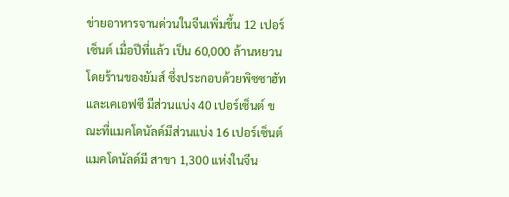ข่ายอาหารจานด่วนในจีนเพิ่มขึ้น 12 เปอร์เซ็นต์ เมื่อปีที่แล้ว เป็น 60,000 ล้านหยวน โดยร้านของยัมส์ ซึ่งประกอบด้วยพิซซาฮัทและเคเอฟซี มีส่วนแบ่ง 40 เปอร์เซ็นต์ ขณะที่แมคโดนัลด์มีส่วนแบ่ง 16 เปอร์เซ็นต์
แมคโดนัลด์มี สาขา 1,300 แห่งในจีน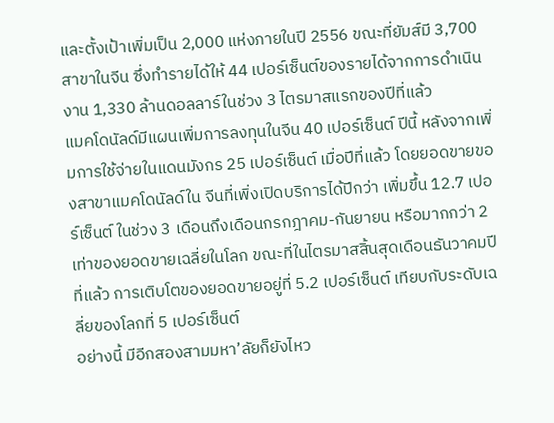และตั้งเป้าเพิ่มเป็น 2,000 แห่งภายในปี 2556 ขณะที่ยัมส์มี 3,700 สาขาในจีน ซึ่งทำรายได้ให้ 44 เปอร์เซ็นต์ของรายได้จากการดำเนินงาน 1,330 ล้านดอลลาร์ในช่วง 3 ไตรมาสแรกของปีที่แล้ว
แมคโดนัลด์มีแผนเพิ่มการลงทุนในจีน 40 เปอร์เซ็นต์ ปีนี้ หลังจากเพิ่มการใช้จ่ายในแดนมังกร 25 เปอร์เซ็นต์ เมื่อปีที่แล้ว โดยยอดขายของสาขาแมคโดนัลด์ใน จีนที่เพิ่งเปิดบริการได้ปีกว่า เพิ่มขึ้น 12.7 เปอร์เซ็นต์ ในช่วง 3 เดือนถึงเดือนกรกฎาคม-กันยายน หรือมากกว่า 2 เท่าของยอดขายเฉลี่ยในโลก ขณะที่ในไตรมาสสิ้นสุดเดือนธันวาคมปีที่แล้ว การเติบโตของยอดขายอยู่ที่ 5.2 เปอร์เซ็นต์ เทียบกับระดับเฉลี่ยของโลกที่ 5 เปอร์เซ็นต์
อย่างนี้ มีอีกสองสามมหา’ลัยก็ยังไหว